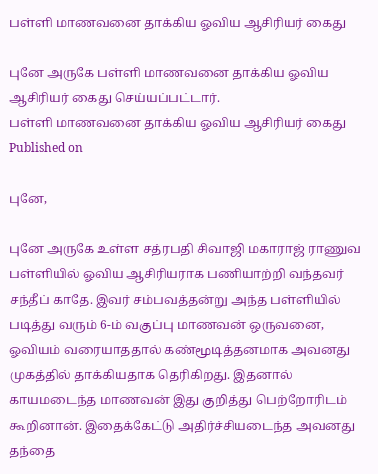பள்ளி மாணவனை தாக்கிய ஓவிய ஆசிரியர் கைது

புனே அருகே பள்ளி மாணவனை தாக்கிய ஓவிய ஆசிரியர் கைது செய்யப்பட்டார்.
பள்ளி மாணவனை தாக்கிய ஓவிய ஆசிரியர் கைது
Published on

புனே,

புனே அருகே உள்ள சத்ரபதி சிவாஜி மகாராஜ் ராணுவ பள்ளியில் ஓவிய ஆசிரியராக பணியாற்றி வந்தவர் சந்தீப் காதே. இவர் சம்பவத்தன்று அந்த பள்ளியில் படித்து வரும் 6-ம் வகுப்பு மாணவன் ஒருவனை, ஓவியம் வரையாததால் கண்மூடித்தனமாக அவனது முகத்தில் தாக்கியதாக தெரிகிறது. இதனால் காயமடைந்த மாணவன் இது குறித்து பெற்றோரிடம் கூறினான். இதைக்கேட்டு அதிர்ச்சியடைந்த அவனது தந்தை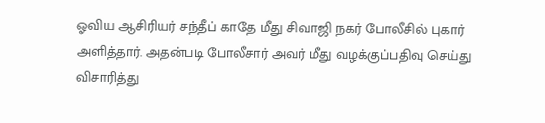ஓவிய ஆசிரியர் சந்தீப் காதே மீது சிவாஜி நகர் போலீசில் புகார் அளித்தார். அதன்படி போலீசார் அவர் மீது வழக்குப்பதிவு செய்து விசாரித்து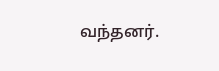வந்தனர்.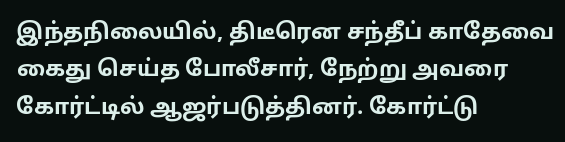இந்தநிலையில், திடீரென சந்தீப் காதேவை கைது செய்த போலீசார், நேற்று அவரை கோர்ட்டில் ஆஜர்படுத்தினர். கோர்ட்டு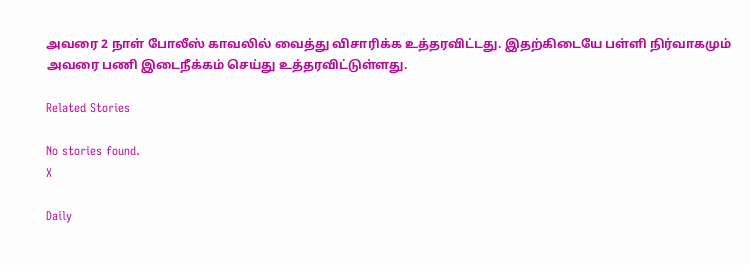அவரை 2 நாள் போலீஸ் காவலில் வைத்து விசாரிக்க உத்தரவிட்டது. இதற்கிடையே பள்ளி நிர்வாகமும் அவரை பணி இடைநீக்கம் செய்து உத்தரவிட்டுள்ளது.

Related Stories

No stories found.
X

Daily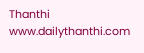Thanthi
www.dailythanthi.com